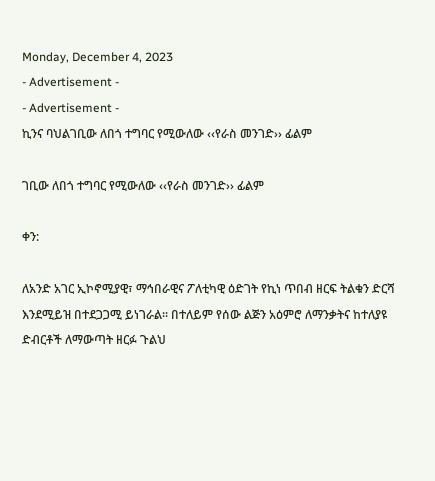Monday, December 4, 2023
- Advertisement -
- Advertisement -
ኪንና ባህልገቢው ለበጎ ተግባር የሚውለው ‹‹የራስ መንገድ›› ፊልም

ገቢው ለበጎ ተግባር የሚውለው ‹‹የራስ መንገድ›› ፊልም

ቀን:

ለአንድ አገር ኢኮኖሚያዊ፣ ማኅበራዊና ፖለቲካዊ ዕድገት የኪነ ጥበብ ዘርፍ ትልቁን ድርሻ እንደሚይዝ በተደጋጋሚ ይነገራል፡፡ በተለይም የሰው ልጅን አዕምሮ ለማንቃትና ከተለያዩ ድብርቶች ለማውጣት ዘርፉ ጉልህ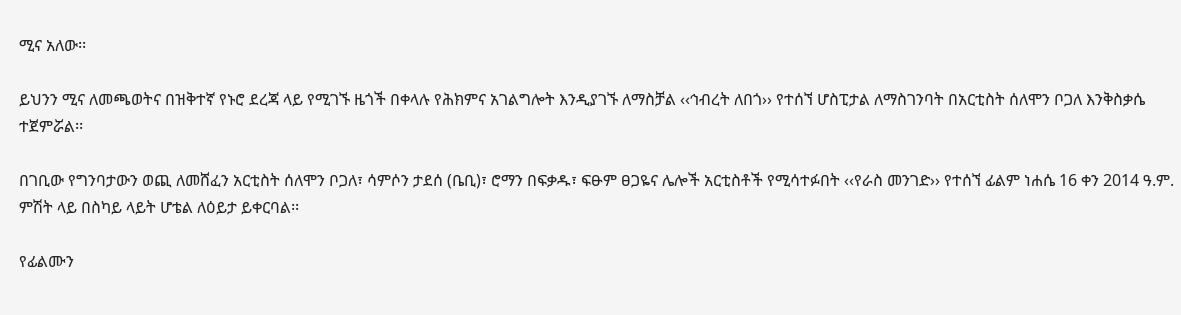ሚና አለው፡፡

ይህንን ሚና ለመጫወትና በዝቅተኛ የኑሮ ደረጃ ላይ የሚገኙ ዜጎች በቀላሉ የሕክምና አገልግሎት እንዲያገኙ ለማስቻል ‹‹ኅብረት ለበጎ›› የተሰኘ ሆስፒታል ለማስገንባት በአርቲስት ሰለሞን ቦጋለ እንቅስቃሴ ተጀምሯል፡፡

በገቢው የግንባታውን ወጪ ለመሸፈን አርቲስት ሰለሞን ቦጋለ፣ ሳምሶን ታደሰ (ቤቢ)፣ ሮማን በፍቃዱ፣ ፍፁም ፀጋዬና ሌሎች አርቲስቶች የሚሳተፉበት ‹‹የራስ መንገድ›› የተሰኘ ፊልም ነሐሴ 16 ቀን 2014 ዓ.ም. ምሽት ላይ በስካይ ላይት ሆቴል ለዕይታ ይቀርባል፡፡

የፊልሙን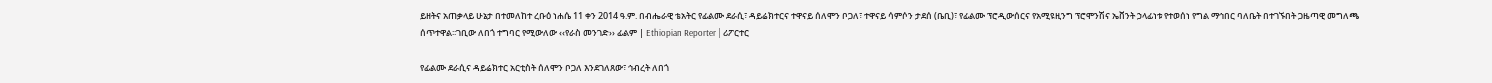ይዘትና አጠቃላይ ሁኔታ በተመለከተ ረቡዕ ነሐሴ 11 ቀን 2014 ዓ.ም. በብሔራዊ ቴአትር የፊልሙ ደራሲ፣ ዳይሬክተርና ተዋናይ ሰለሞን ቦጋለ፣ ተዋናይ ሳምሶን ታደሰ (ቤቢ)፣ የፊልሙ ፕሮዲውሰርና የአሚዩዚንግ ፕሮሞንሽና ኤቨንት ኃላፊነቱ የተወሰነ የግል ማኅበር ባለቤት በተገኙበት ጋዜጣዊ መግለጫ ሰጥተዋል፡፡ገቢው ለበጎ ተግባር የሚውለው ‹‹የራስ መንገድ›› ፊልም | Ethiopian Reporter | ሪፖርተር

የፊልሙ ደራሲና ዳይሬክተር አርቲስት ሰለሞን ቦጋለ እንደገለጸው፣ ኅብረት ለበጎ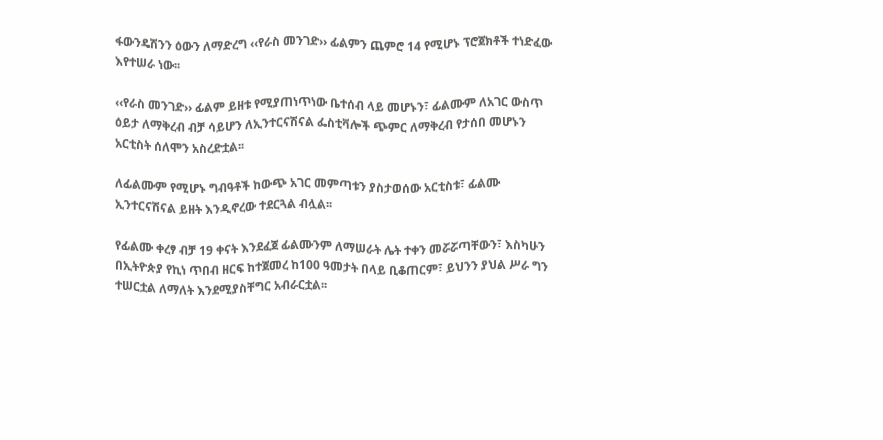ፋውንዴሽንን ዕውን ለማድረግ ‹‹የራስ መንገድ›› ፊልምን ጨምሮ 14 የሚሆኑ ፕሮጀክቶች ተነድፈው እየተሠራ ነው፡፡

‹‹የራስ መንገድ›› ፊልም ይዘቱ የሚያጠነጥነው ቤተሰብ ላይ መሆኑን፣ ፊልሙም ለአገር ውስጥ ዕይታ ለማቅረብ ብቻ ሳይሆን ለኢንተርናሽናል ፌስቲቫሎች ጭምር ለማቅረብ የታሰበ መሆኑን አርቲስት ሰለሞን አስረድቷል፡፡

ለፊልሙም የሚሆኑ ግብዓቶች ከውጭ አገር መምጣቱን ያስታወሰው አርቲስቱ፣ ፊልሙ ኢንተርናሽናል ይዘት እንዲኖረው ተደርጓል ብሏል፡፡

የፊልሙ ቀረፃ ብቻ 19 ቀናት እንደፈጀ ፊልሙንም ለማሠራት ሌት ተቀን መሯሯጣቸውን፣ እስካሁን በኢትዮጵያ የኪነ ጥበብ ዘርፍ ከተጀመረ ከ100 ዓመታት በላይ ቢቆጠርም፣ ይህንን ያህል ሥራ ግን ተሠርቷል ለማለት እንደሚያስቸግር አብራርቷል፡፡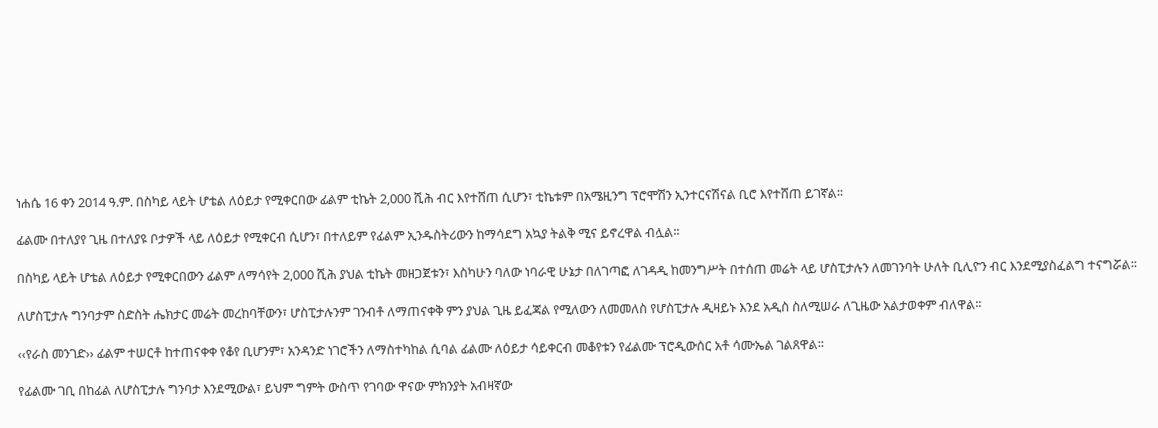ነሐሴ 16 ቀን 2014 ዓ.ም. በስካይ ላይት ሆቴል ለዕይታ የሚቀርበው ፊልም ቲኬት 2,000 ሺሕ ብር እየተሸጠ ሲሆን፣ ቲኬቱም በአሜዚንግ ፕሮሞሽን ኢንተርናሽናል ቢሮ እየተሸጠ ይገኛል፡፡

ፊልሙ በተለያየ ጊዜ በተለያዩ ቦታዎች ላይ ለዕይታ የሚቀርብ ሲሆን፣ በተለይም የፊልም ኢንዱስትሪውን ከማሳደግ አኳያ ትልቅ ሚና ይኖረዋል ብሏል፡፡

በስካይ ላይት ሆቴል ለዕይታ የሚቀርበውን ፊልም ለማሳየት 2,000 ሺሕ ያህል ቲኬት መዘጋጀቱን፣ እስካሁን ባለው ነባራዊ ሁኔታ በለገጣፎ ለገዳዲ ከመንግሥት በተሰጠ መሬት ላይ ሆስፒታሉን ለመገንባት ሁለት ቢሊዮን ብር እንደሚያስፈልግ ተናግሯል፡፡

ለሆስፒታሉ ግንባታም ስድስት ሔክታር መሬት መረከባቸውን፣ ሆስፒታሉንም ገንብቶ ለማጠናቀቅ ምን ያህል ጊዜ ይፈጃል የሚለውን ለመመለስ የሆስፒታሉ ዲዛይኑ እንደ አዲስ ስለሚሠራ ለጊዜው አልታወቀም ብለዋል፡፡

‹‹የራስ መንገድ›› ፊልም ተሠርቶ ከተጠናቀቀ የቆየ ቢሆንም፣ አንዳንድ ነገሮችን ለማስተካከል ሲባል ፊልሙ ለዕይታ ሳይቀርብ መቆየቱን የፊልሙ ፕሮዲውሰር አቶ ሳሙኤል ገልጸዋል፡፡

የፊልሙ ገቢ በከፊል ለሆስፒታሉ ግንባታ እንደሚውል፣ ይህም ግምት ውስጥ የገባው ዋናው ምክንያት አብዛኛው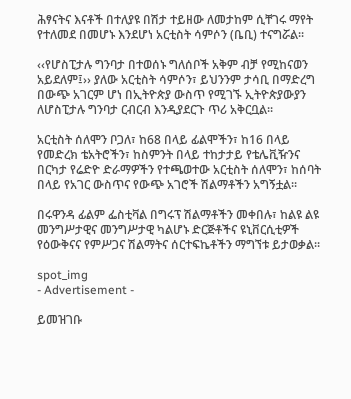ሕፃናትና እናቶች በተለያዩ በሽታ ተይዘው ለመታከም ሲቸገሩ ማየት የተለመደ በመሆኑ እንደሆነ አርቲስት ሳምሶን (ቤቢ) ተናግሯል፡፡

‹‹የሆስፒታሉ ግንባታ በተወሰኑ ግለሰቦች አቅም ብቻ የሚከናወን አይደለም፤›› ያለው አርቲስት ሳምሶን፣ ይህንንም ታሳቢ በማድረግ በውጭ አገርም ሆነ በኢትዮጵያ ውስጥ የሚገኙ ኢትዮጵያውያን ለሆስፒታሉ ግንባታ ርብርብ እንዲያደርጉ ጥሪ አቅርቧል፡፡

አርቲስት ሰለሞን ቦጋለ፣ ከ68 በላይ ፊልሞችን፣ ከ16 በላይ የመድረክ ቴአትሮችን፣ ከስምንት በላይ ተከታታይ የቴሌቪዥንና በርካታ የሬድዮ ድራማዎችን የተጫወተው አርቲስት ሰለሞን፣ ከሰባት በላይ የአገር ውስጥና የውጭ አገሮች ሽልማቶችን አግኝቷል፡፡

በሩዋንዳ ፊልም ፌስቲቫል በግሩፕ ሽልማቶችን መቀበሉ፣ ከልዩ ልዩ መንግሥታዊና መንግሥታዊ ካልሆኑ ድርጅቶችና ዩኒቨርሲቲዎች የዕውቅናና የምሥጋና ሽልማትና ሰርተፍኬቶችን ማግኘቱ ይታወቃል፡፡

spot_img
- Advertisement -

ይመዝገቡ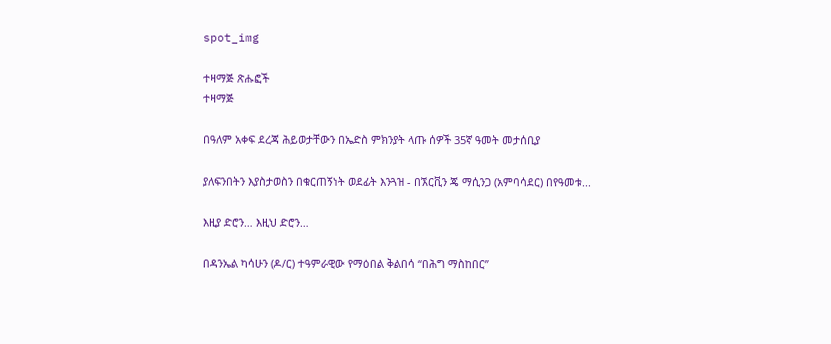spot_img

ተዛማጅ ጽሑፎች
ተዛማጅ

በዓለም አቀፍ ደረጃ ሕይወታቸውን በኤድስ ምክንያት ላጡ ሰዎች 35ኛ ዓመት መታሰቢያ

ያለፍንበትን እያስታወስን በቁርጠኝነት ወደፊት እንጓዝ - በኧርቪን ጄ ማሲንጋ (አምባሳደር) በየዓመቱ...

እዚያ ድሮን… እዚህ ድሮን…

በዳንኤል ካሳሁን (ዶ/ር) ተዓምራዊው የማዕበል ቅልበሳ “በሕግ ማስከበር”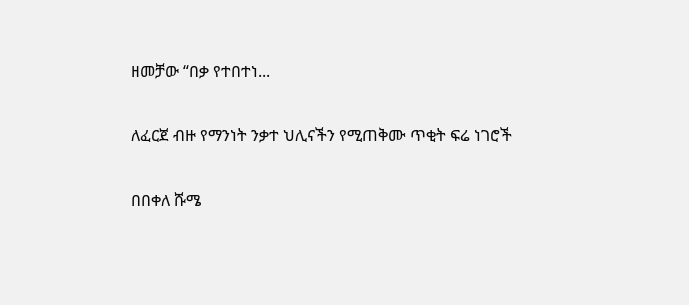ዘመቻው “በቃ የተበተነ...

ለፈርጀ ብዙ የማንነት ንቃተ ህሊናችን የሚጠቅሙ ጥቂት ፍሬ ነገሮች

በበቀለ ሹሜ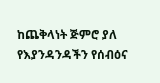ከጨቅላነት ጅምሮ ያለ የእያንዳንዳችን የሰብዕና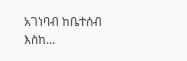አገነባብ ከቤተሰብ እስከ...